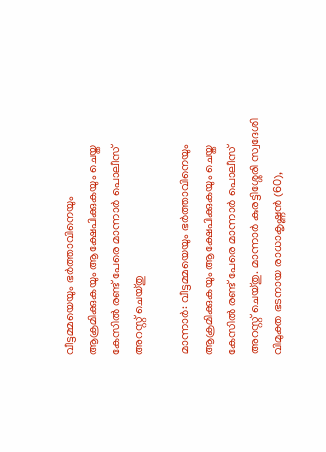വീട്ടമ്മയെയും ഭർത്താവിനെയും ആക്രമിക്കുകയും ആക്ഷേപിക്കുകയും ചെയ്ത കേസിൽ രണ്ട് പേരെ മാന്നാർ പൊലീസ് അറസ്റ്റ് ചെയ്തു

മാന്നാർ: വീട്ടമ്മയെയും ഭർത്താവിനെയും ആക്രമിക്കുകയും ആക്ഷേപിക്കുകയും ചെയ്ത കേസിൽ രണ്ട് പേരെ മാന്നാർ പൊലീസ് അറസ്റ്റ് ചെയ്തു. മാന്നാർ കുരട്ടിശ്ശേരി സ്വദേശി വിമുക്ത ഭടനായ രാധാകൃഷ്ണൻ (60),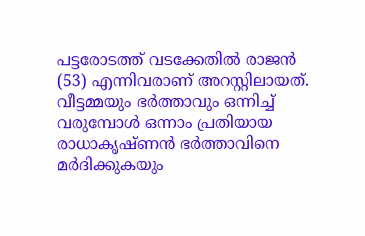പട്ടരോടത്ത് വടക്കേതിൽ രാജൻ (53) എന്നിവരാണ് അറസ്റ്റിലായത്. വീട്ടമ്മയും ഭർത്താവും ഒന്നിച്ച് വരുമ്പോൾ ഒന്നാം പ്രതിയായ രാധാകൃഷ്ണൻ ഭർത്താവിനെ മർദിക്കുകയും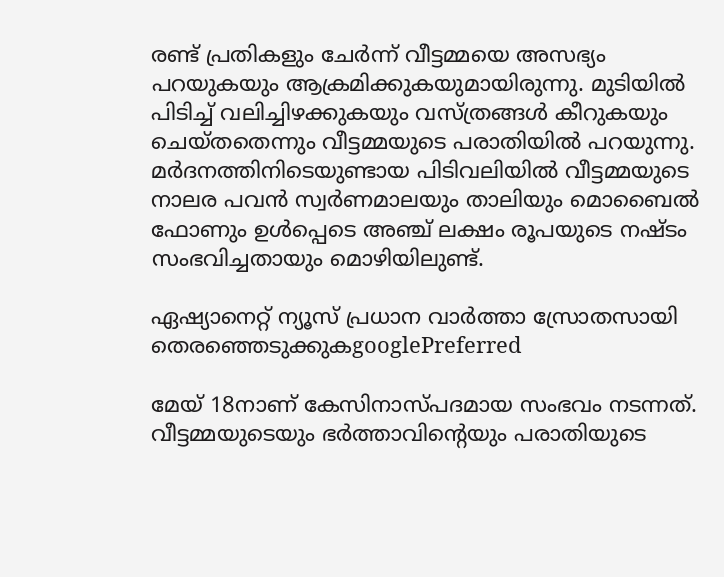രണ്ട് പ്രതികളും ചേർന്ന് വീട്ടമ്മയെ അസഭ്യം പറയുകയും ആക്രമിക്കുകയുമായിരുന്നു. മുടിയിൽ പിടിച്ച് വലിച്ചിഴക്കുകയും വസ്ത്രങ്ങൾ കീറുകയും ചെയ്തതെന്നും വീട്ടമ്മയുടെ പരാതിയിൽ പറയുന്നു. മർദനത്തിനിടെയുണ്ടായ പിടിവലിയിൽ വീട്ടമ്മയുടെ നാലര പവൻ സ്വർണമാലയും താലിയും മൊബൈൽ ഫോണും ഉൾപ്പെടെ അഞ്ച് ലക്ഷം രൂപയുടെ നഷ്ടം സംഭവിച്ചതായും മൊഴിയിലുണ്ട്.

ഏഷ്യാനെറ്റ് ന്യൂസ് പ്രധാന വാർത്താ സ്രോതസായി തെരഞ്ഞെടുക്കുകgooglePreferred

മേയ് 18നാണ് കേസിനാസ്പദമായ സംഭവം നടന്നത്. വീട്ടമ്മയുടെയും ഭർത്താവിന്റെയും പരാതിയുടെ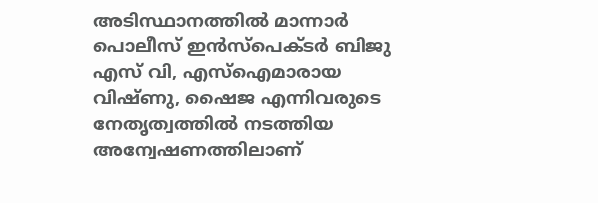അടിസ്ഥാനത്തിൽ മാന്നാർ പൊലീസ് ഇൻസ്‌പെക്ടർ ബിജു എസ് വി, എസ്‌ഐമാരായ വിഷ്ണു, ഷൈജ എന്നിവരുടെ നേതൃത്വത്തിൽ നടത്തിയ അന്വേഷണത്തിലാണ്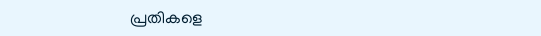പ്രതികളെ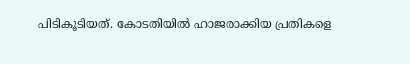പിടികൂടിയത്. കോടതിയിൽ ഹാജരാക്കിയ പ്രതികളെ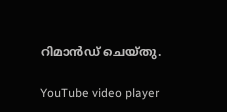റിമാൻഡ് ചെയ്തു.

YouTube video player